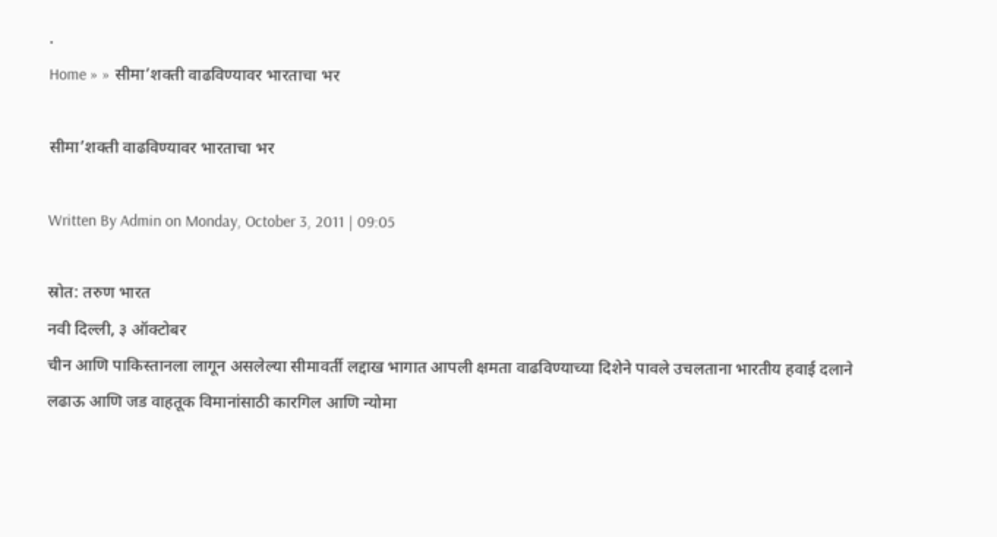.
Home » » सीमा’शक्ती वाढविण्यावर भारताचा भर

सीमा’शक्ती वाढविण्यावर भारताचा भर

Written By Admin on Monday, October 3, 2011 | 09:05

स्रोत: तरुण भारत
नवी दिल्ली, ३ ऑक्टोबर
चीन आणि पाकिस्तानला लागून असलेल्या सीमावर्ती लद्दाख भागात आपली क्षमता वाढविण्याच्या दिशेने पावले उचलताना भारतीय हवाई दलाने लढाऊ आणि जड वाहतूक विमानांसाठी कारगिल आणि न्योमा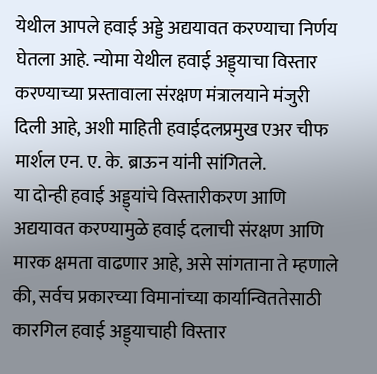येथील आपले हवाई अड्डे अद्ययावत करण्याचा निर्णय घेतला आहे. न्योमा येथील हवाई अड्ड्याचा विस्तार करण्याच्या प्रस्तावाला संरक्षण मंत्रालयाने मंजुरी दिली आहे, अशी माहिती हवाईदलप्रमुख एअर चीफ मार्शल एन. ए. के. ब्राऊन यांनी सांगितले.
या दोन्ही हवाई अड्ड्यांचे विस्तारीकरण आणि अद्ययावत करण्यामुळे हवाई दलाची संरक्षण आणि मारक क्षमता वाढणार आहे, असे सांगताना ते म्हणाले की, सर्वच प्रकारच्या विमानांच्या कार्यान्विततेसाठी कारगिल हवाई अड्ड्याचाही विस्तार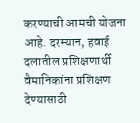करण्याची आमची योजना आहे. दरम्यान, हवाई दलातील प्रशिक्षणार्थी वैमानिकांना प्रशिक्षण देण्यासाठी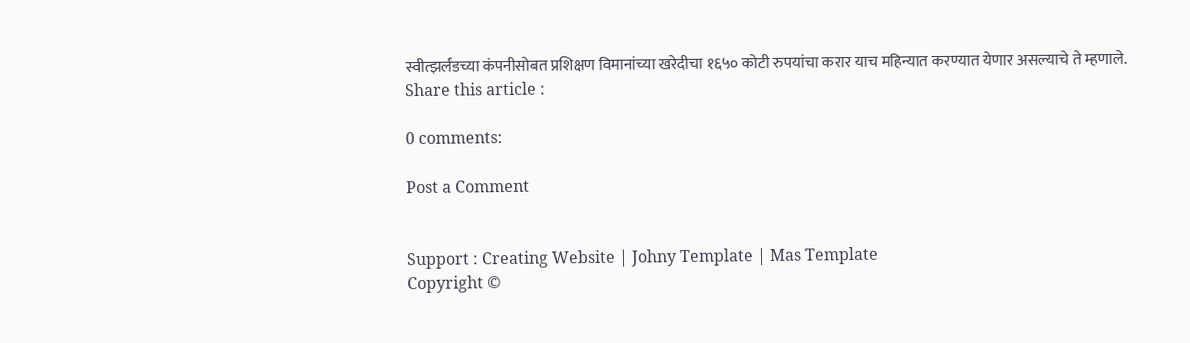स्वीत्झर्लंडच्या कंपनीसोबत प्रशिक्षण विमानांच्या खरेदीचा १६५० कोटी रुपयांचा करार याच महिन्यात करण्यात येणार असल्याचे ते म्हणाले.
Share this article :

0 comments:

Post a Comment


Support : Creating Website | Johny Template | Mas Template
Copyright ©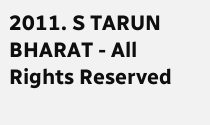2011. S TARUN BHARAT - All Rights Reserved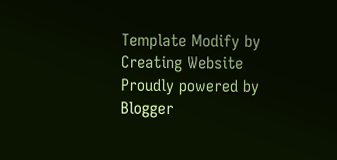Template Modify by Creating Website
Proudly powered by Blogger